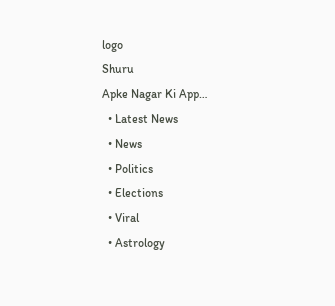logo
Shuru
Apke Nagar Ki App…
  • Latest News
  • News
  • Politics
  • Elections
  • Viral
  • Astrology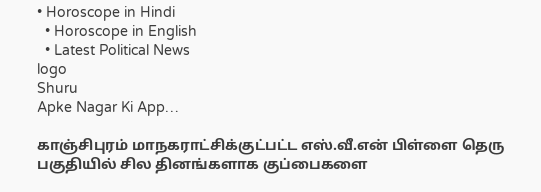• Horoscope in Hindi
  • Horoscope in English
  • Latest Political News
logo
Shuru
Apke Nagar Ki App…

காஞ்சிபுரம் மாநகராட்சிக்குட்பட்ட எஸ்.வீ.என் பிள்ளை தெரு பகுதியில் சில தினங்களாக குப்பைகளை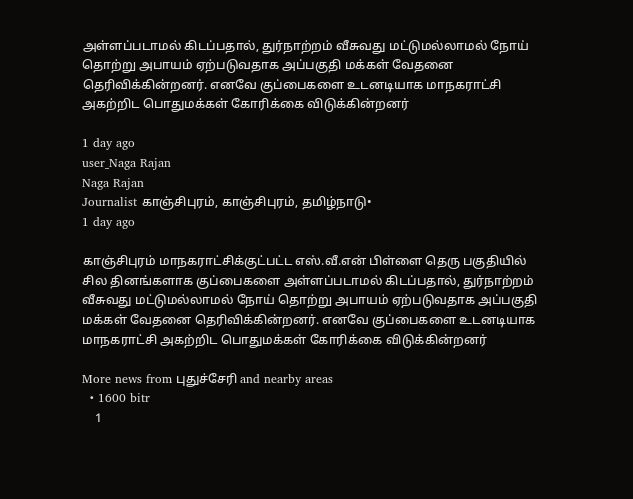அள்ளப்படாமல் கிடப்பதால், துர்நாற்றம் வீசுவது மட்டுமல்லாமல் நோய் தொற்று அபாயம் ஏற்படுவதாக அப்பகுதி மக்கள் வேதனை தெரிவிக்கின்றனர். எனவே குப்பைகளை உடனடியாக மாநகராட்சி அகற்றிட பொதுமக்கள் கோரிக்கை விடுக்கின்றனர்

1 day ago
user_Naga Rajan
Naga Rajan
Journalist காஞ்சிபுரம், காஞ்சிபுரம், தமிழ்நாடு•
1 day ago

காஞ்சிபுரம் மாநகராட்சிக்குட்பட்ட எஸ்.வீ.என் பிள்ளை தெரு பகுதியில் சில தினங்களாக குப்பைகளை அள்ளப்படாமல் கிடப்பதால், துர்நாற்றம் வீசுவது மட்டுமல்லாமல் நோய் தொற்று அபாயம் ஏற்படுவதாக அப்பகுதி மக்கள் வேதனை தெரிவிக்கின்றனர். எனவே குப்பைகளை உடனடியாக மாநகராட்சி அகற்றிட பொதுமக்கள் கோரிக்கை விடுக்கின்றனர்

More news from புதுச்சேரி and nearby areas
  • 1600 bitr
    1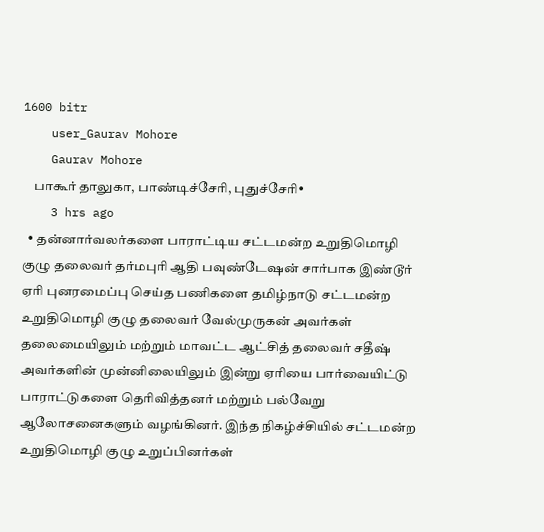1600 bitr
    user_Gaurav Mohore
    Gaurav Mohore
    பாகூர் தாலுகா, பாண்டிச்சேரி, புதுச்சேரி•
    3 hrs ago
  • தன்னார்வலர்களை பாராட்டிய சட்டமன்ற உறுதிமொழி குழு தலைவர் தர்மபுரி ஆதி பவுண்டேஷன் சார்பாக இண்டூர் ஏரி புனரமைப்பு செய்த பணிகளை தமிழ்நாடு சட்டமன்ற உறுதிமொழி குழு தலைவர் வேல்முருகன் அவர்கள் தலைமையிலும் மற்றும் மாவட்ட ஆட்சித் தலைவர் சதீஷ் அவர்களின் முன்னிலையிலும் இன்று ஏரியை பார்வையிட்டு பாராட்டுகளை தெரிவித்தனர் மற்றும் பல்வேறு ஆலோசனைகளும் வழங்கினர். இந்த நிகழ்ச்சியில் சட்டமன்ற உறுதிமொழி குழு உறுப்பினர்கள்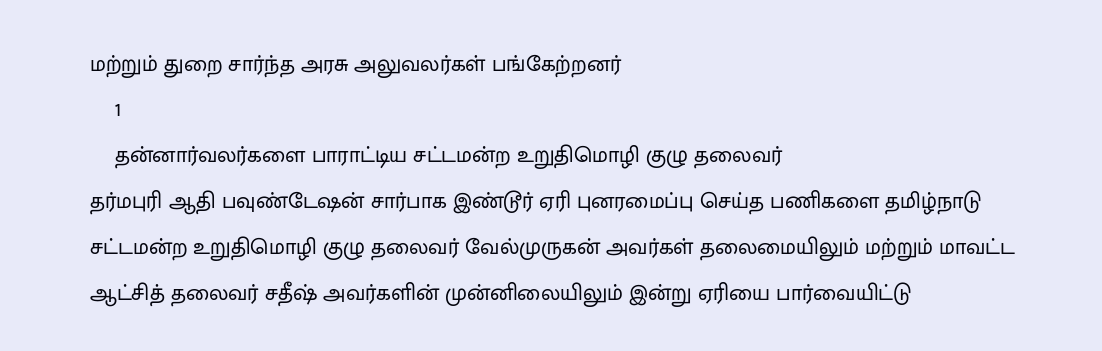மற்றும் துறை சார்ந்த அரசு அலுவலர்கள் பங்கேற்றனர்
    1
    தன்னார்வலர்களை பாராட்டிய சட்டமன்ற உறுதிமொழி குழு தலைவர்
தர்மபுரி ஆதி பவுண்டேஷன் சார்பாக இண்டூர் ஏரி புனரமைப்பு செய்த பணிகளை தமிழ்நாடு சட்டமன்ற உறுதிமொழி குழு தலைவர் வேல்முருகன் அவர்கள் தலைமையிலும் மற்றும் மாவட்ட ஆட்சித் தலைவர் சதீஷ் அவர்களின் முன்னிலையிலும் இன்று ஏரியை பார்வையிட்டு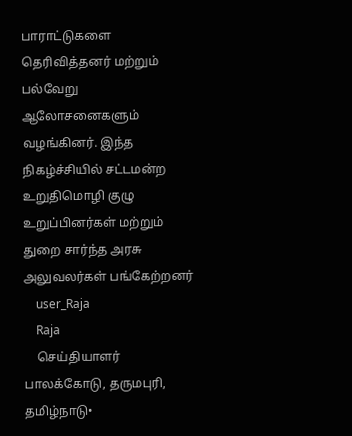பாராட்டுகளை தெரிவித்தனர் மற்றும் பல்வேறு ஆலோசனைகளும் வழங்கினர். இந்த நிகழ்ச்சியில் சட்டமன்ற உறுதிமொழி குழு உறுப்பினர்கள் மற்றும் துறை சார்ந்த அரசு அலுவலர்கள் பங்கேற்றனர்
    user_Raja
    Raja
    செய்தியாளர் பாலக்கோடு, தருமபுரி, தமிழ்நாடு•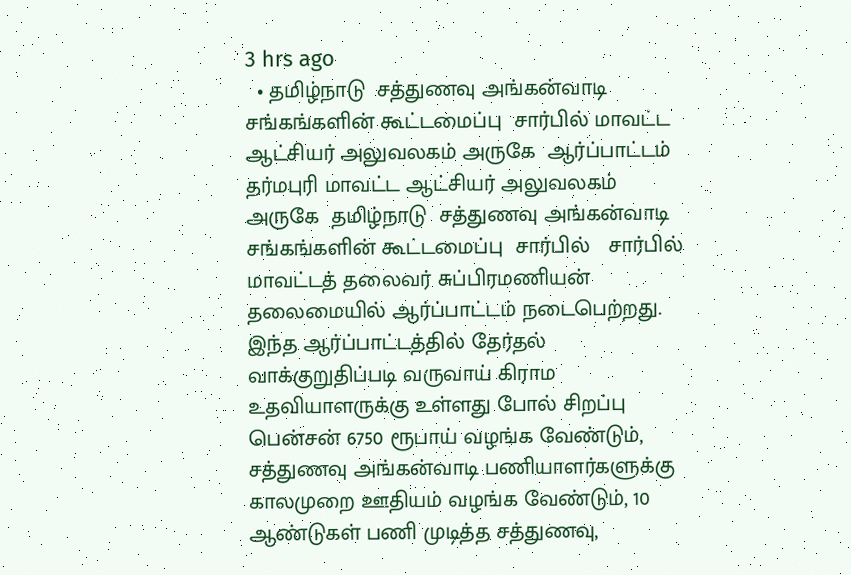3 hrs ago
  • தமிழ்நாடு  சத்துணவு அங்கன்வாடி சங்கங்களின் கூட்டமைப்பு  சார்பில் மாவட்ட ஆட்சியர் அலுவலகம் அருகே  ஆர்ப்பாட்டம் தர்மபுரி மாவட்ட ஆட்சியர் அலுவலகம் அருகே  தமிழ்நாடு  சத்துணவு அங்கன்வாடி சங்கங்களின் கூட்டமைப்பு  சார்பில்   சார்பில் மாவட்டத் தலைவர் சுப்பிரமணியன்  தலைமையில் ஆர்ப்பாட்டம் நடைபெற்றது. இந்த ஆர்ப்பாட்டத்தில் தேர்தல் வாக்குறுதிப்படி வருவாய் கிராம உதவியாளருக்கு உள்ளது போல் சிறப்பு பென்சன் 6750 ரூபாய் வழங்க வேண்டும், சத்துணவு அங்கன்வாடி பணியாளர்களுக்கு காலமுறை ஊதியம் வழங்க வேண்டும், 10 ஆண்டுகள் பணி முடித்த சத்துணவு,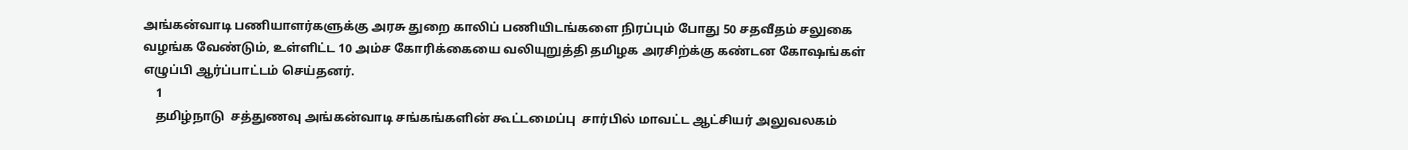அங்கன்வாடி பணியாளர்களுக்கு அரசு துறை காலிப் பணியிடங்களை நிரப்பும் போது 50 சதவீதம் சலுகை வழங்க வேண்டும், உள்ளிட்ட 10 அம்ச கோரிக்கையை வலியுறுத்தி தமிழக அரசிற்க்கு கண்டன கோஷங்கள் எழுப்பி ஆர்ப்பாட்டம் செய்தனர்.
    1
    தமிழ்நாடு  சத்துணவு அங்கன்வாடி சங்கங்களின் கூட்டமைப்பு  சார்பில் மாவட்ட ஆட்சியர் அலுவலகம்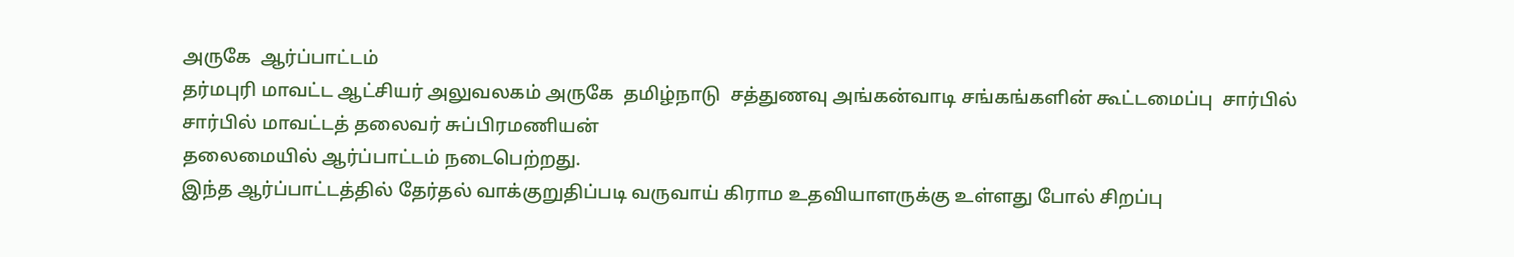அருகே  ஆர்ப்பாட்டம்
தர்மபுரி மாவட்ட ஆட்சியர் அலுவலகம் அருகே  தமிழ்நாடு  சத்துணவு அங்கன்வாடி சங்கங்களின் கூட்டமைப்பு  சார்பில்
சார்பில் மாவட்டத் தலைவர் சுப்பிரமணியன்
தலைமையில் ஆர்ப்பாட்டம் நடைபெற்றது.
இந்த ஆர்ப்பாட்டத்தில் தேர்தல் வாக்குறுதிப்படி வருவாய் கிராம உதவியாளருக்கு உள்ளது போல் சிறப்பு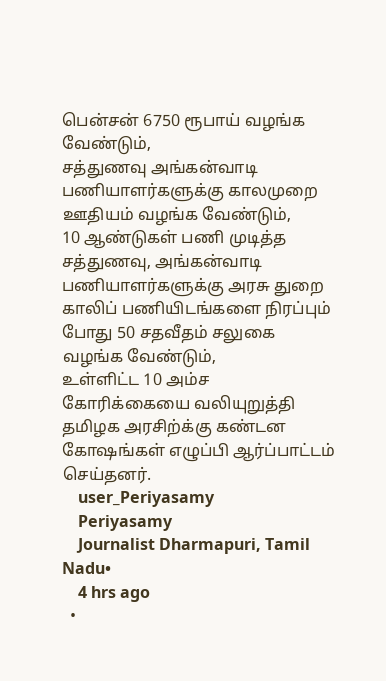பென்சன் 6750 ரூபாய் வழங்க வேண்டும்,
சத்துணவு அங்கன்வாடி பணியாளர்களுக்கு காலமுறை ஊதியம் வழங்க வேண்டும்,
10 ஆண்டுகள் பணி முடித்த சத்துணவு, அங்கன்வாடி பணியாளர்களுக்கு அரசு துறை காலிப் பணியிடங்களை நிரப்பும் போது 50 சதவீதம் சலுகை வழங்க வேண்டும்,
உள்ளிட்ட 10 அம்ச கோரிக்கையை வலியுறுத்தி தமிழக அரசிற்க்கு கண்டன கோஷங்கள் எழுப்பி ஆர்ப்பாட்டம் செய்தனர்.
    user_Periyasamy
    Periyasamy
    Journalist Dharmapuri, Tamil Nadu•
    4 hrs ago
  •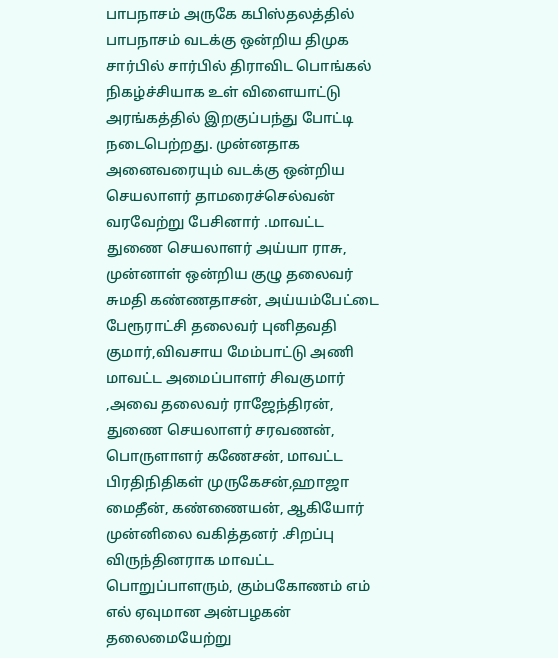பாபநாசம் அருகே கபிஸ்தலத்தில் பாபநாசம் வடக்கு ஒன்றிய திமுக சார்பில் சார்பில் திராவிட பொங்கல் நிகழ்ச்சியாக உள் விளையாட்டு அரங்கத்தில் இறகுப்பந்து போட்டி நடைபெற்றது. முன்னதாக அனைவரையும் வடக்கு ஒன்றிய செயலாளர் தாமரைச்செல்வன் வரவேற்று பேசினார் .மாவட்ட துணை செயலாளர் அய்யா ராசு, முன்னாள் ஒன்றிய குழு தலைவர் சுமதி கண்ணதாசன், அய்யம்பேட்டை பேரூராட்சி தலைவர் புனிதவதி குமார்,விவசாய மேம்பாட்டு அணி மாவட்ட அமைப்பாளர் சிவகுமார் ,அவை தலைவர் ராஜேந்திரன், துணை செயலாளர் சரவணன், பொருளாளர் கணேசன், மாவட்ட பிரதிநிதிகள் முருகேசன்,ஹாஜா மைதீன், கண்ணையன், ஆகியோர் முன்னிலை வகித்தனர் .சிறப்பு விருந்தினராக மாவட்ட பொறுப்பாளரும், கும்பகோணம் எம் எல் ஏவுமான அன்பழகன் தலைமையேற்று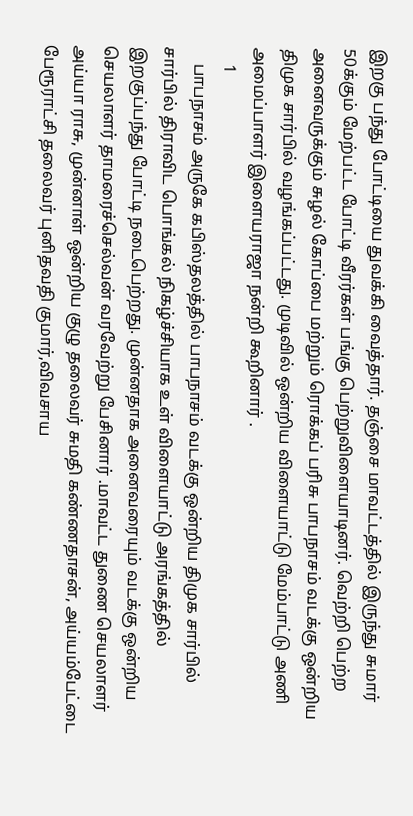இறகு பந்து போட்டியை துவக்கி வைத்தார். தஞ்சை மாவட்டத்தில் இருந்து சுமார் 50க்கும் மேற்பட்ட போட்டி வீரர்கள் பங்கு பெற்றுவிளையாடினர். வெற்றி பெற்ற அனைவருக்கும் சுழல் கோப்பை மற்றும் ரொக்கப் பரிசு பாபநாசம் வடக்கு ஒன்றிய திமுக சார்பில் வழங்கப்பட்டது. முடிவில் ஒன்றிய விளையாட்டு மேம்பாட்டு அணி அமைப்பாளர் இளையராஜா நன்றி கூறினார் .
    1
    பாபநாசம் அருகே கபிஸ்தலத்தில் பாபநாசம் வடக்கு ஒன்றிய திமுக சார்பில் சார்பில் திராவிட பொங்கல் நிகழ்ச்சியாக உள் விளையாட்டு அரங்கத்தில் இறகுப்பந்து போட்டி நடைபெற்றது. முன்னதாக அனைவரையும் வடக்கு ஒன்றிய செயலாளர் தாமரைச்செல்வன் வரவேற்று பேசினார் .மாவட்ட துணை செயலாளர் அய்யா ராசு, முன்னாள் ஒன்றிய குழு தலைவர் சுமதி கண்ணதாசன், அய்யம்பேட்டை பேரூராட்சி தலைவர் புனிதவதி குமார்,விவசாய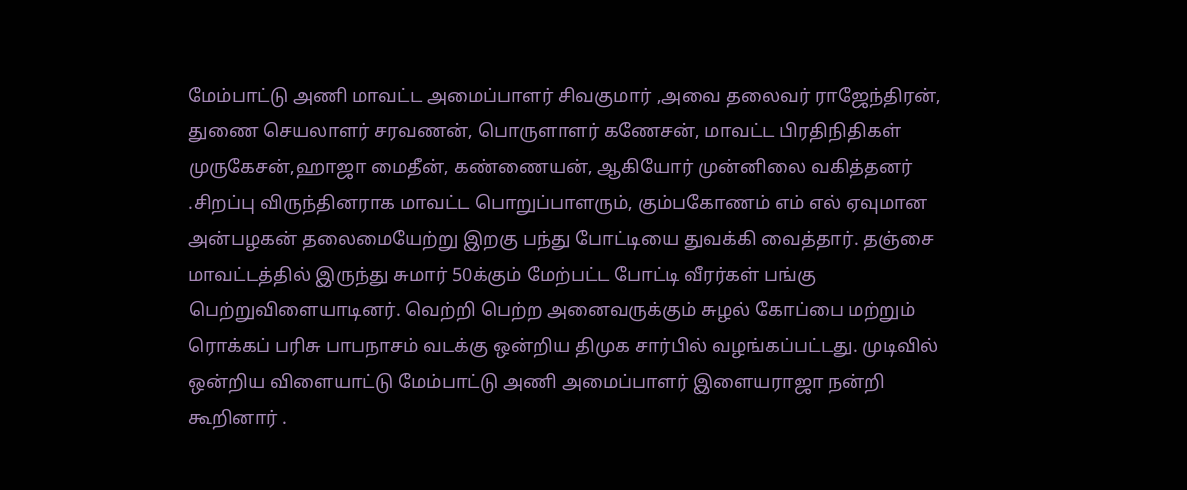மேம்பாட்டு அணி மாவட்ட அமைப்பாளர் சிவகுமார் ,அவை தலைவர் ராஜேந்திரன், துணை செயலாளர் சரவணன், பொருளாளர் கணேசன், மாவட்ட பிரதிநிதிகள் முருகேசன்,ஹாஜா மைதீன், கண்ணையன், ஆகியோர் முன்னிலை வகித்தனர் .சிறப்பு விருந்தினராக மாவட்ட பொறுப்பாளரும், கும்பகோணம் எம் எல் ஏவுமான அன்பழகன் தலைமையேற்று இறகு பந்து போட்டியை துவக்கி வைத்தார். தஞ்சை மாவட்டத்தில் இருந்து சுமார் 50க்கும் மேற்பட்ட போட்டி வீரர்கள் பங்கு பெற்றுவிளையாடினர். வெற்றி பெற்ற அனைவருக்கும் சுழல் கோப்பை மற்றும் ரொக்கப் பரிசு பாபநாசம் வடக்கு ஒன்றிய திமுக சார்பில் வழங்கப்பட்டது. முடிவில் ஒன்றிய விளையாட்டு மேம்பாட்டு அணி அமைப்பாளர் இளையராஜா நன்றி கூறினார் .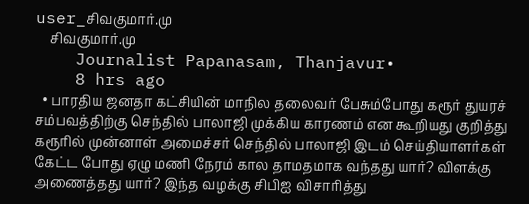user_சிவகுமார்.மு
    சிவகுமார்.மு
    Journalist Papanasam, Thanjavur•
    8 hrs ago
  • பாரதிய ஜனதா கட்சியின் மாநில தலைவர் பேசும்போது கரூர் துயரச் சம்பவத்திற்கு செந்தில் பாலாஜி முக்கிய காரணம் என கூறியது குறித்து கரூரில் முன்னாள் அமைச்சர் செந்தில் பாலாஜி இடம் செய்தியாளர்கள் கேட்ட போது ஏழு மணி நேரம் கால தாமதமாக வந்தது யார்? விளக்கு அணைத்தது யார்? இந்த வழக்கு சிபிஐ விசாரித்து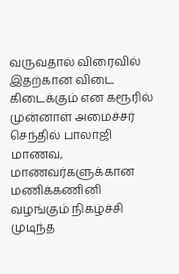வருவதால் விரைவில் இதற்கான விடை கிடைக்கும் என கரூரில் முன்னாள் அமைச்சர் செந்தில் பாலாஜி மாணவ, மாணவர்களுக்கான மணிக்கணினி வழங்கும் நிகழ்ச்சி முடிந்த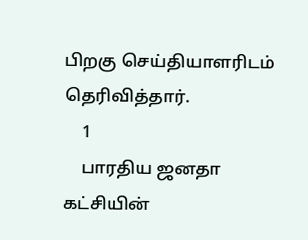பிறகு செய்தியாளரிடம் தெரிவித்தார்.
    1
    பாரதிய ஜனதா கட்சியின்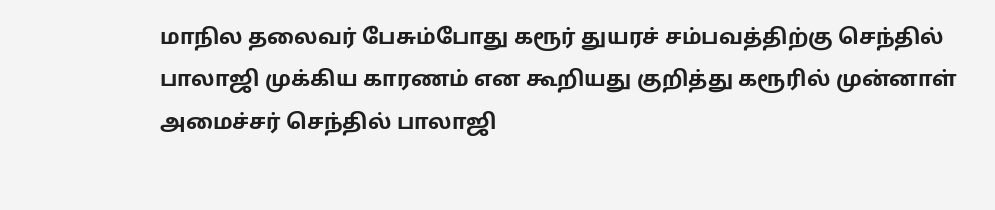மாநில தலைவர் பேசும்போது கரூர் துயரச் சம்பவத்திற்கு செந்தில் பாலாஜி முக்கிய காரணம் என கூறியது குறித்து கரூரில் முன்னாள் அமைச்சர் செந்தில் பாலாஜி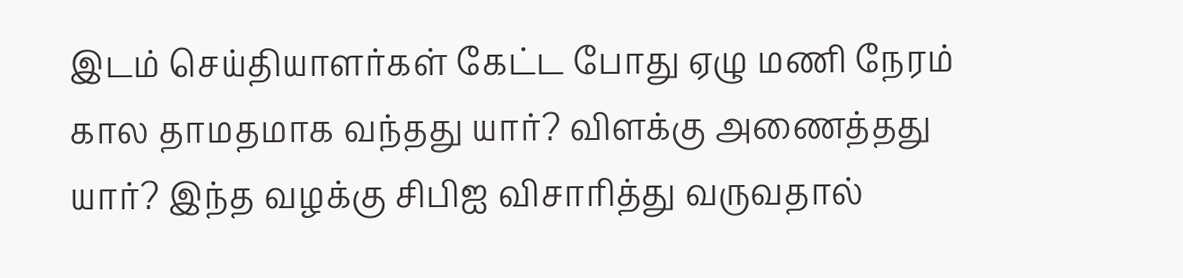இடம் செய்தியாளர்கள் கேட்ட போது ஏழு மணி நேரம் கால தாமதமாக வந்தது யார்? விளக்கு அணைத்தது யார்? இந்த வழக்கு சிபிஐ விசாரித்து வருவதால்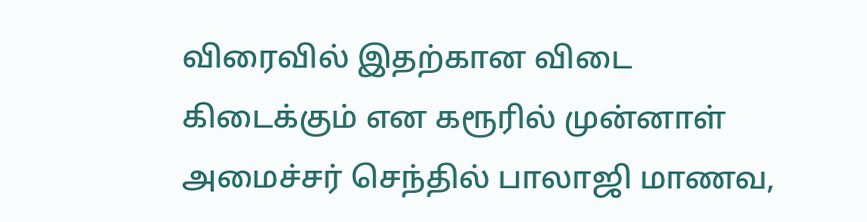விரைவில் இதற்கான விடை கிடைக்கும் என கரூரில் முன்னாள் அமைச்சர் செந்தில் பாலாஜி மாணவ,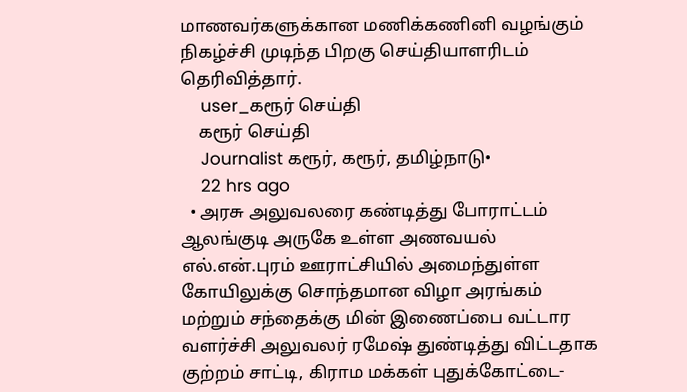மாணவர்களுக்கான மணிக்கணினி வழங்கும் நிகழ்ச்சி முடிந்த பிறகு செய்தியாளரிடம் தெரிவித்தார்.
    user_கரூர் செய்தி
    கரூர் செய்தி
    Journalist கரூர், கரூர், தமிழ்நாடு•
    22 hrs ago
  • அரசு அலுவலரை கண்டித்து போராட்டம் ஆலங்குடி அருகே உள்ள அணவயல் எல்.என்.புரம் ஊராட்சியில் அமைந்துள்ள கோயிலுக்கு சொந்தமான விழா அரங்கம் மற்றும் சந்தைக்கு மின் இணைப்பை வட்டார வளர்ச்சி அலுவலர் ரமேஷ் துண்டித்து விட்டதாக குற்றம் சாட்டி, கிராம மக்கள் புதுக்கோட்டை-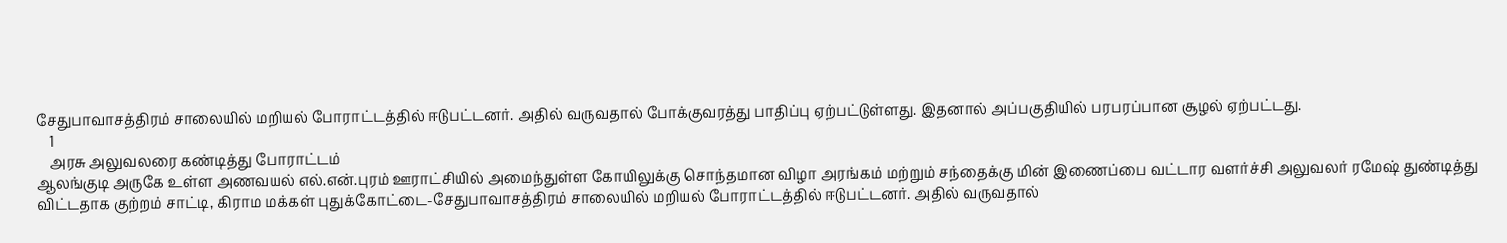சேதுபாவாசத்திரம் சாலையில் மறியல் போராட்டத்தில் ஈடுபட்டனர். அதில் வருவதால் போக்குவரத்து பாதிப்பு ஏற்பட்டுள்ளது. இதனால் அப்பகுதியில் பரபரப்பான சூழல் ஏற்பட்டது.
    1
    அரசு அலுவலரை கண்டித்து போராட்டம்
ஆலங்குடி அருகே உள்ள அணவயல் எல்.என்.புரம் ஊராட்சியில் அமைந்துள்ள கோயிலுக்கு சொந்தமான விழா அரங்கம் மற்றும் சந்தைக்கு மின் இணைப்பை வட்டார வளர்ச்சி அலுவலர் ரமேஷ் துண்டித்து விட்டதாக குற்றம் சாட்டி, கிராம மக்கள் புதுக்கோட்டை-சேதுபாவாசத்திரம் சாலையில் மறியல் போராட்டத்தில் ஈடுபட்டனர். அதில் வருவதால்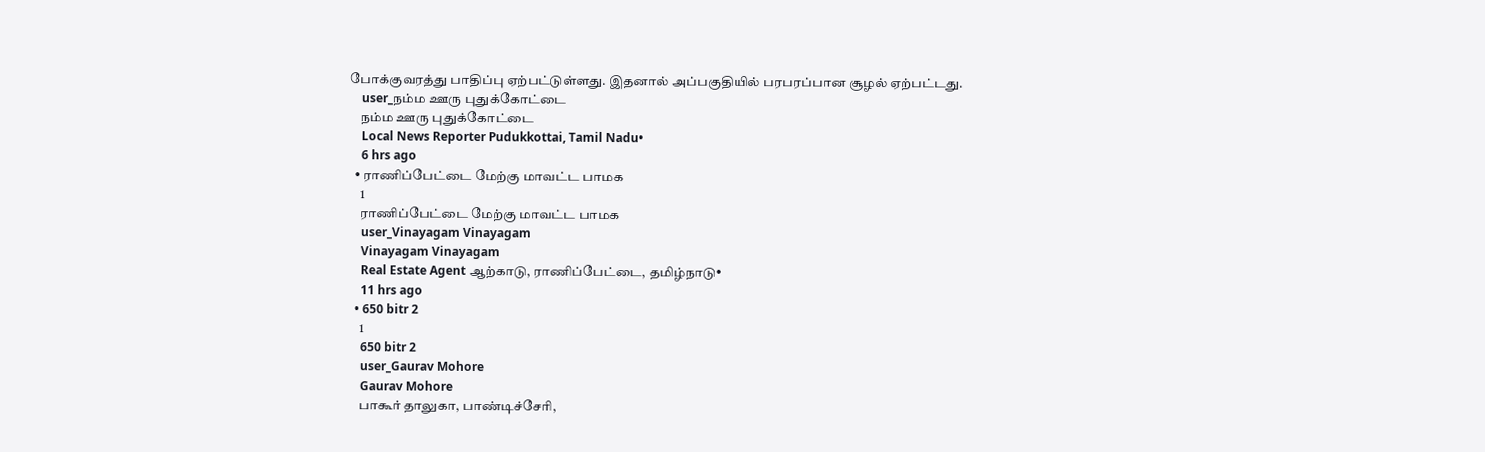போக்குவரத்து பாதிப்பு ஏற்பட்டுள்ளது. இதனால் அப்பகுதியில் பரபரப்பான சூழல் ஏற்பட்டது.
    user_நம்ம ஊரு புதுக்கோட்டை
    நம்ம ஊரு புதுக்கோட்டை
    Local News Reporter Pudukkottai, Tamil Nadu•
    6 hrs ago
  • ராணிப்பேட்டை மேற்கு மாவட்ட பாமக
    1
    ராணிப்பேட்டை மேற்கு மாவட்ட பாமக
    user_Vinayagam Vinayagam
    Vinayagam Vinayagam
    Real Estate Agent ஆற்காடு, ராணிப்பேட்டை, தமிழ்நாடு•
    11 hrs ago
  • 650 bitr 2
    1
    650 bitr 2
    user_Gaurav Mohore
    Gaurav Mohore
    பாகூர் தாலுகா, பாண்டிச்சேரி,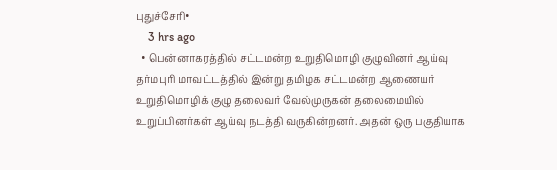புதுச்சேரி•
    3 hrs ago
  • பென்னாகரத்தில் சட்டமன்ற உறுதிமொழி குழுவினர் ஆய்வு தர்மபுரி மாவட்டத்தில் இன்று தமிழக சட்டமன்ற ஆணையர் உறுதிமொழிக் குழு தலைவர் வேல்முருகன் தலைமையில் உறுப்பினர்கள் ஆய்வு நடத்தி வருகின்றனர். அதன் ஒரு பகுதியாக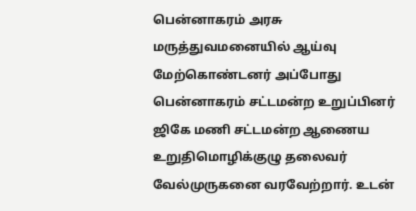பென்னாகரம் அரசு மருத்துவமனையில் ஆய்வு மேற்கொண்டனர் அப்போது பென்னாகரம் சட்டமன்ற உறுப்பினர் ஜிகே மணி சட்டமன்ற ஆணைய உறுதிமொழிக்குழு தலைவர் வேல்முருகனை வரவேற்றார். உடன்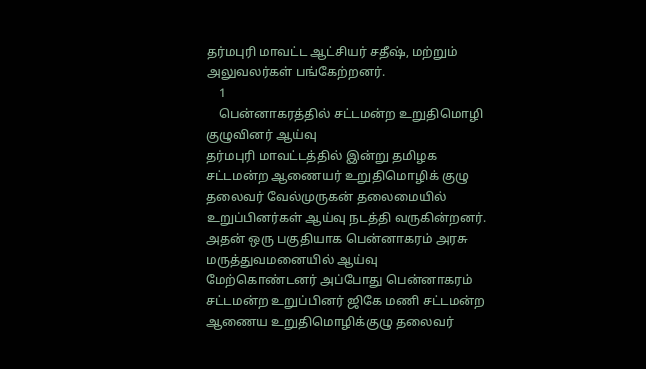தர்மபுரி மாவட்ட ஆட்சியர் சதீஷ், மற்றும் அலுவலர்கள் பங்கேற்றனர்.
    1
    பென்னாகரத்தில் சட்டமன்ற உறுதிமொழி குழுவினர் ஆய்வு
தர்மபுரி மாவட்டத்தில் இன்று தமிழக சட்டமன்ற ஆணையர் உறுதிமொழிக் குழு தலைவர் வேல்முருகன் தலைமையில் உறுப்பினர்கள் ஆய்வு நடத்தி வருகின்றனர். அதன் ஒரு பகுதியாக பென்னாகரம் அரசு மருத்துவமனையில் ஆய்வு மேற்கொண்டனர் அப்போது பென்னாகரம் சட்டமன்ற உறுப்பினர் ஜிகே மணி சட்டமன்ற ஆணைய உறுதிமொழிக்குழு தலைவர்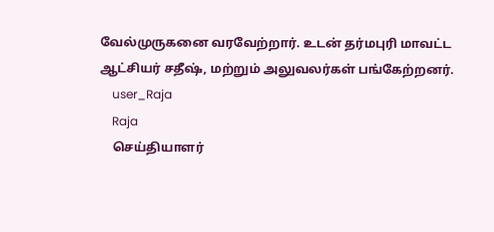வேல்முருகனை வரவேற்றார். உடன் தர்மபுரி மாவட்ட ஆட்சியர் சதீஷ், மற்றும் அலுவலர்கள் பங்கேற்றனர்.
    user_Raja
    Raja
    செய்தியாளர்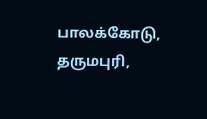பாலக்கோடு, தருமபுரி,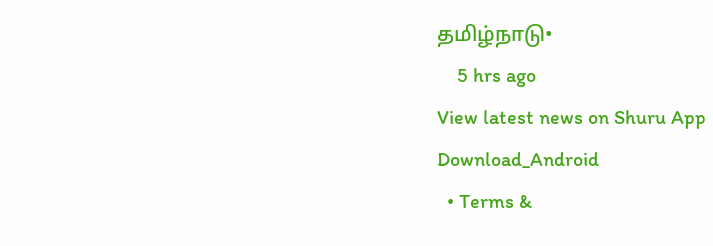தமிழ்நாடு•
    5 hrs ago
View latest news on Shuru App
Download_Android
  • Terms &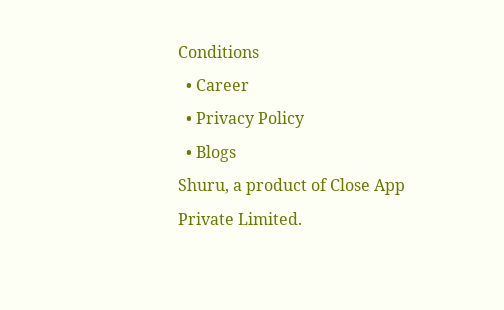Conditions
  • Career
  • Privacy Policy
  • Blogs
Shuru, a product of Close App Private Limited.